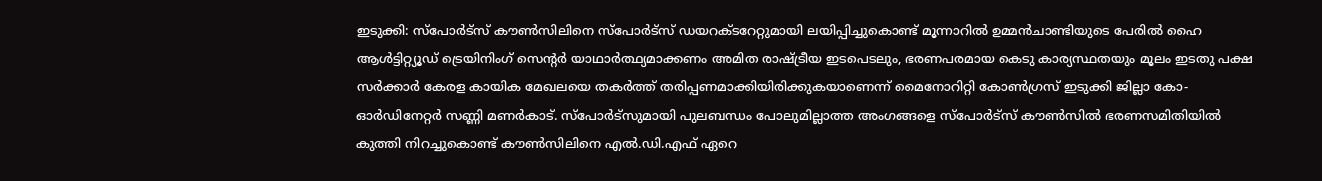ഇടുക്കി: സ്പോർട്സ് കൗൺസിലിനെ സ്പോർട്സ് ഡയറക്ടറേറ്റുമായി ലയിപ്പിച്ചുകൊണ്ട് മൂന്നാറിൽ ഉമ്മൻചാണ്ടിയുടെ പേരിൽ ഹൈ ആൾട്ടിറ്റ്യൂഡ് ട്രെയിനിംഗ് സെൻ്റർ യാഥാർത്ഥ്യമാക്കണം അമിത രാഷ്ട്രീയ ഇടപെടലും, ഭരണപരമായ കെടു കാര്യസ്ഥതയും മൂലം ഇടതു പക്ഷ സർക്കാർ കേരള കായിക മേഖലയെ തകർത്ത് തരിപ്പണമാക്കിയിരിക്കുകയാണെന്ന് മൈനോറിറ്റി കോൺഗ്രസ് ഇടുക്കി ജില്ലാ കോ-ഓർഡിനേറ്റർ സണ്ണി മണർകാട്. സ്പോർട്സുമായി പുലബന്ധം പോലുമില്ലാത്ത അംഗങ്ങളെ സ്പോർട്സ് കൗൺസിൽ ഭരണസമിതിയിൽ കുത്തി നിറച്ചുകൊണ്ട് കൗൺസിലിനെ എൽ.ഡി.എഫ് ഏറെ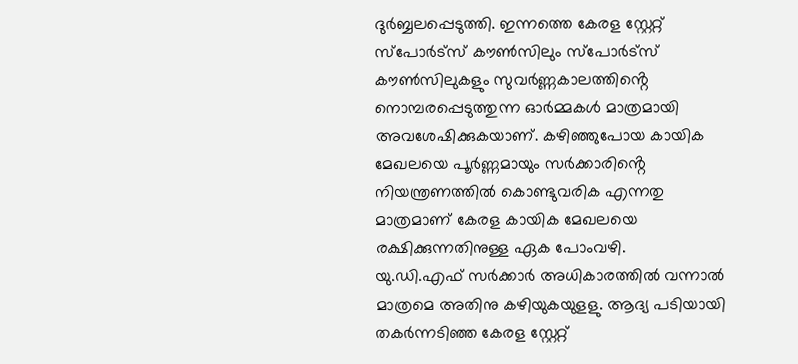ദുർബ്ബലപ്പെടുത്തി. ഇന്നത്തെ കേരള സ്റ്റേറ്റ് സ്പോർട്സ് കൗൺസിലും സ്പോർട്സ് കൗൺസിലുകളും സുവർണ്ണകാലത്തിൻ്റെ നൊമ്പരപ്പെടുത്തുന്ന ഓർമ്മകൾ മാത്രമായി അവശേഷിക്കുകയാണ്. കഴിഞ്ഞുപോയ കായിക മേഖലയെ പൂർണ്ണമായും സർക്കാരിൻ്റെ നിയന്ത്രണത്തിൽ കൊണ്ടുവരിക എന്നതു മാത്രമാണ് കേരള കായിക മേഖലയെ രക്ഷിക്കുന്നതിനുള്ള ഏക പോംവഴി.
യു.ഡി.എഫ് സർക്കാർ അധികാരത്തിൽ വന്നാൽ മാത്രമെ അതിനു കഴിയുകയുളളു. ആദ്യ പടിയായി തകർന്നടിഞ്ഞ കേരള സ്റ്റേറ്റ്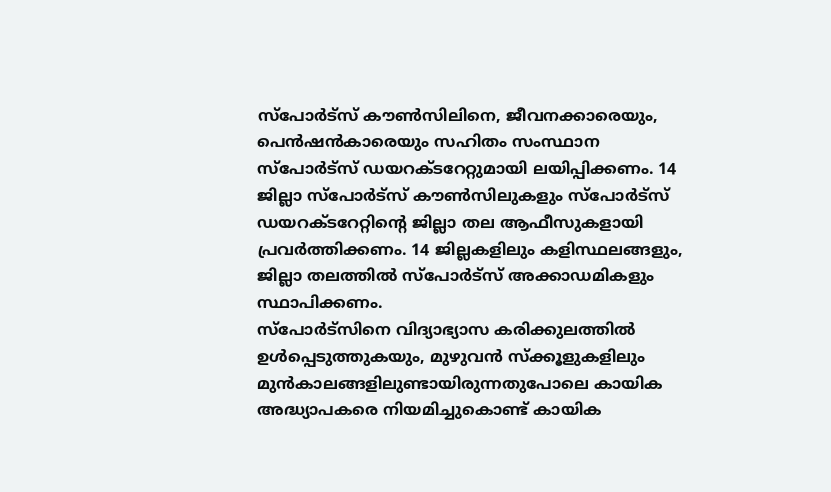സ്പോർട്സ് കൗൺസിലിനെ, ജീവനക്കാരെയും, പെൻഷൻകാരെയും സഹിതം സംസ്ഥാന സ്പോർട്സ് ഡയറക്ടറേറ്റുമായി ലയിപ്പിക്കണം. 14 ജില്ലാ സ്പോർട്സ് കൗൺസിലുകളും സ്പോർട്സ് ഡയറക്ടറേറ്റിൻ്റെ ജില്ലാ തല ആഫീസുകളായി പ്രവർത്തിക്കണം. 14 ജില്ലകളിലും കളിസ്ഥലങ്ങളും, ജില്ലാ തലത്തിൽ സ്പോർട്സ് അക്കാഡമികളും സ്ഥാപിക്കണം.
സ്പോർട്സിനെ വിദ്യാഭ്യാസ കരിക്കുലത്തിൽ ഉൾപ്പെടുത്തുകയും, മുഴുവൻ സ്ക്കൂളുകളിലും മുൻകാലങ്ങളിലുണ്ടായിരുന്നതുപോലെ കായിക അദ്ധ്യാപകരെ നിയമിച്ചുകൊണ്ട് കായിക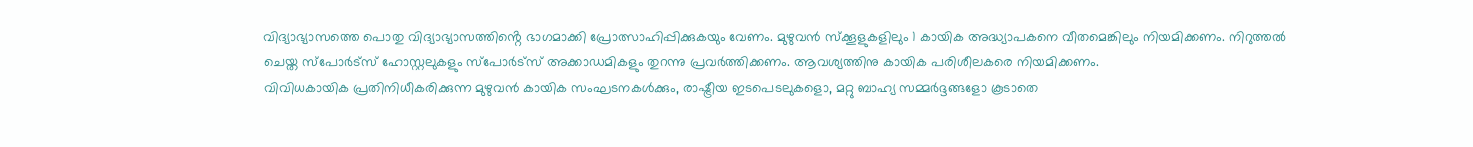വിദ്യാഭ്യാസത്തെ പൊതു വിദ്യാഭ്യാസത്തിൻ്റെ ഭാഗമാക്കി പ്രോത്സാഹിപ്പിക്കുകയും വേണം. മുഴുവൻ സ്ക്കൂളുകളിലും 1 കായിക അദ്ധ്യാപകനെ വീതമെങ്കിലും നിയമിക്കണം. നിറുത്തൽ ചെയ്ത സ്പോർട്സ് ഹോസ്റ്റലുകളും സ്പോർട്സ് അക്കാഡമികളും തുറന്നു പ്രവർത്തിക്കണം. ആവശ്യത്തിനു കായിക പരിശീലകരെ നിയമിക്കണം.
വിവിധകായിക പ്രതിനിധീകരിക്കുന്ന മുഴുവൻ കായിക സംഘടനകൾക്കും, രാഷ്ട്രീയ ഇടപെടലുകളൊ, മറ്റു ബാഹ്യ സമ്മർദ്ദങ്ങളോ കൂടാതെ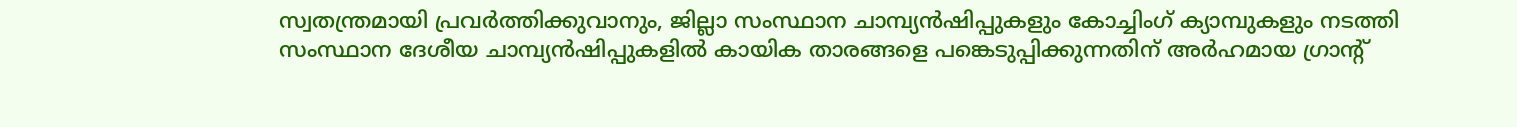സ്വതന്ത്രമായി പ്രവർത്തിക്കുവാനും, ജില്ലാ സംസ്ഥാന ചാമ്പ്യൻഷിപ്പുകളും കോച്ചിംഗ് ക്യാമ്പുകളും നടത്തി സംസ്ഥാന ദേശീയ ചാമ്പ്യൻഷിപ്പുകളിൽ കായിക താരങ്ങളെ പങ്കെടുപ്പിക്കുന്നതിന് അർഹമായ ഗ്രാൻ്റ്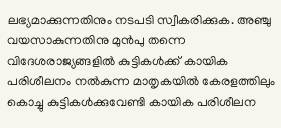ലഭ്യമാക്കുന്നതിനും നടപടി സ്വീകരിക്കുക. അഞ്ചു വയസാകുന്നതിനു മുൻപു തന്നെ വിദേശരാജ്യങ്ങളിൽ കുട്ടികൾക്ക് കായിക പരിശീലനം നൽകുന്ന മാതൃകയിൽ കേരളത്തിലും കൊച്ചു കുട്ടികൾക്കുവേണ്ടി കായിക പരിശീലന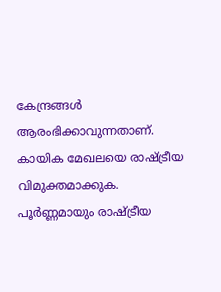കേന്ദ്രങ്ങൾ ആരംഭിക്കാവുന്നതാണ്. കായിക മേഖലയെ രാഷ്ട്രീയ വിമുക്തമാക്കുക. പൂർണ്ണമായും രാഷ്ട്രീയ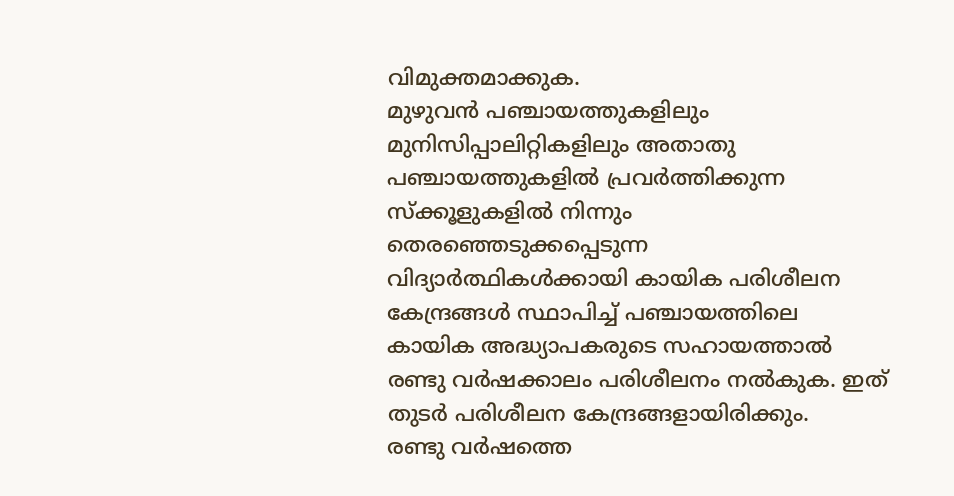വിമുക്തമാക്കുക.
മുഴുവൻ പഞ്ചായത്തുകളിലും മുനിസിപ്പാലിറ്റികളിലും അതാതു പഞ്ചായത്തുകളിൽ പ്രവർത്തിക്കുന്ന സ്ക്കൂളുകളിൽ നിന്നും തെരഞ്ഞെടുക്കപ്പെടുന്ന വിദ്യാർത്ഥികൾക്കായി കായിക പരിശീലന കേന്ദ്രങ്ങൾ സ്ഥാപിച്ച് പഞ്ചായത്തിലെ കായിക അദ്ധ്യാപകരുടെ സഹായത്താൽ രണ്ടു വർഷക്കാലം പരിശീലനം നൽകുക. ഇത് തുടർ പരിശീലന കേന്ദ്രങ്ങളായിരിക്കും.
രണ്ടു വർഷത്തെ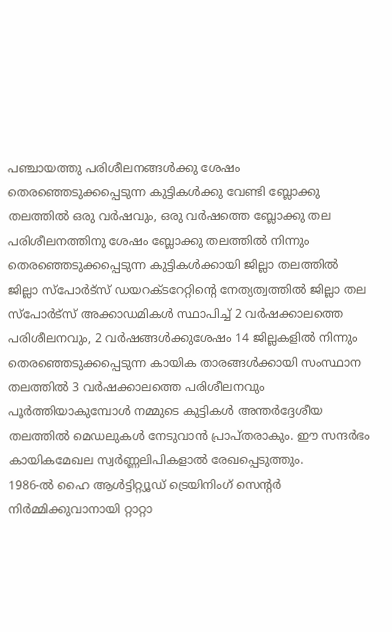പഞ്ചായത്തു പരിശീലനങ്ങൾക്കു ശേഷം തെരഞ്ഞെടുക്കപ്പെടുന്ന കുട്ടികൾക്കു വേണ്ടി ബ്ലോക്കു തലത്തിൽ ഒരു വർഷവും, ഒരു വർഷത്തെ ബ്ലോക്കു തല പരിശീലനത്തിനു ശേഷം ബ്ലോക്കു തലത്തിൽ നിന്നും തെരഞ്ഞെടുക്കപ്പെടുന്ന കുട്ടികൾക്കായി ജില്ലാ തലത്തിൽ ജില്ലാ സ്പോർട്സ് ഡയറക്ടറേറ്റിൻ്റെ നേത്യത്വത്തിൽ ജില്ലാ തല സ്പോർട്സ് അക്കാഡമികൾ സ്ഥാപിച്ച് 2 വർഷക്കാലത്തെ പരിശീലനവും, 2 വർഷങ്ങൾക്കുശേഷം 14 ജില്ലകളിൽ നിന്നും തെരഞ്ഞെടുക്കപ്പെടുന്ന കായിക താരങ്ങൾക്കായി സംസ്ഥാന തലത്തിൽ 3 വർഷക്കാലത്തെ പരിശീലനവും പൂർത്തിയാകുമ്പോൾ നമ്മുടെ കുട്ടികൾ അന്തർദ്ദേശീയ തലത്തിൽ മെഡലുകൾ നേടുവാൻ പ്രാപ്തരാകും. ഈ സന്ദർഭം കായികമേഖല സ്വർണ്ണലിപികളാൽ രേഖപ്പെടുത്തും.
1986-ൽ ഹൈ ആൾട്ടിറ്റ്യൂഡ് ട്രെയിനിംഗ് സെൻ്റർ നിർമ്മിക്കുവാനായി റ്റാറ്റാ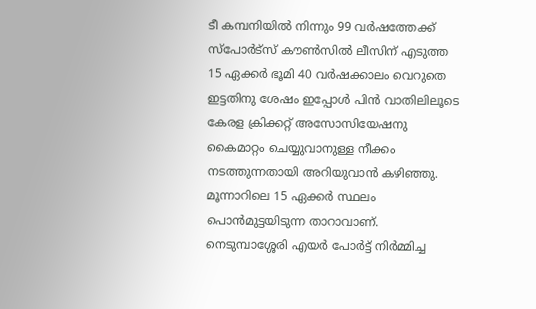ടീ കമ്പനിയിൽ നിന്നും 99 വർഷത്തേക്ക് സ്പോർട്സ് കൗൺസിൽ ലീസിന് എടുത്ത 15 ഏക്കർ ഭൂമി 40 വർഷക്കാലം വെറുതെ ഇട്ടതിനു ശേഷം ഇപ്പോൾ പിൻ വാതിലിലൂടെ കേരള ക്രിക്കറ്റ് അസോസിയേഷനു കൈമാറ്റം ചെയ്യുവാനുള്ള നീക്കം നടത്തുന്നതായി അറിയുവാൻ കഴിഞ്ഞു. മൂന്നാറിലെ 15 ഏക്കർ സ്ഥലം പൊൻമുട്ടയിടുന്ന താറാവാണ്. നെടുമ്പാശ്ശേരി എയർ പോർട്ട് നിർമ്മിച്ച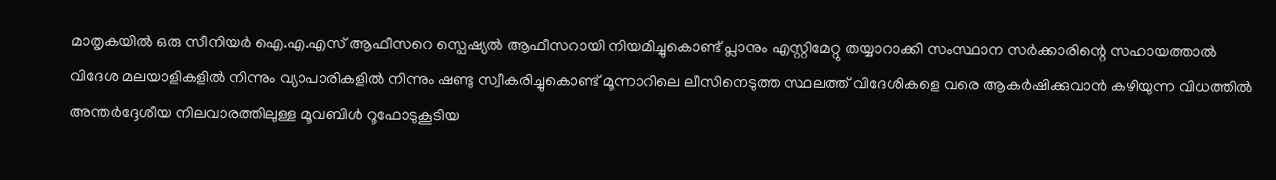മാതൃകയിൽ ഒരു സീനിയർ ഐ.എ.എസ് ആഫീസറെ സ്പെഷ്യൽ ആഫീസറായി നിയമിച്ചുകൊണ്ട് പ്ലാനും എസ്റ്റിമേറ്റു തയ്യാറാക്കി സംസ്ഥാന സർക്കാരിന്റെ സഹായത്താൽ വിദേശ മലയാളികളിൽ നിന്നും വ്യാപാരികളിൽ നിന്നും ഷണ്ടു സ്വീകരിച്ചുകൊണ്ട് മൂന്നാറിലെ ലീസിനെടുത്ത സ്ഥലത്ത് വിദേശികളെ വരെ ആകർഷിക്കുവാൻ കഴിയുന്ന വിധത്തിൽ അന്തർദ്ദേശീയ നിലവാരത്തിലുള്ള മൂവബിൾ റൂഫോടുകൂടിയ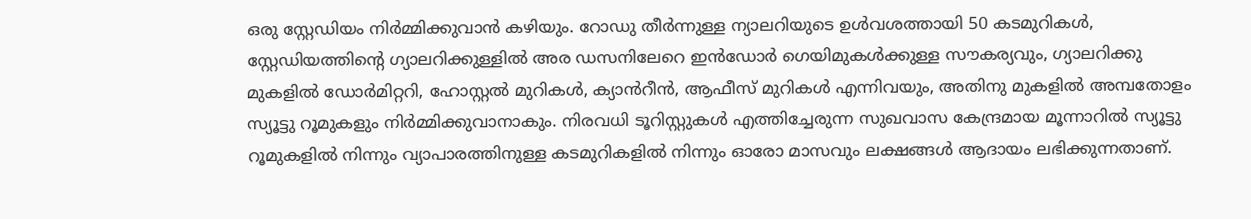ഒരു സ്റ്റേഡിയം നിർമ്മിക്കുവാൻ കഴിയും. റോഡു തീർന്നുള്ള ന്യാലറിയുടെ ഉൾവശത്തായി 50 കടമുറികൾ, സ്റ്റേഡിയത്തിൻ്റെ ഗ്യാലറിക്കുള്ളിൽ അര ഡസനിലേറെ ഇൻഡോർ ഗെയിമുകൾക്കുള്ള സൗകര്യവും, ഗ്യാലറിക്കു മുകളിൽ ഡോർമിറ്ററി, ഹോസ്റ്റൽ മുറികൾ, ക്യാൻറീൻ, ആഫീസ് മുറികൾ എന്നിവയും, അതിനു മുകളിൽ അമ്പതോളം സ്യൂട്ടു റൂമുകളും നിർമ്മിക്കുവാനാകും. നിരവധി ടൂറിസ്റ്റുകൾ എത്തിച്ചേരുന്ന സുഖവാസ കേന്ദ്രമായ മൂന്നാറിൽ സ്യൂട്ടു റൂമുകളിൽ നിന്നും വ്യാപാരത്തിനുള്ള കടമുറികളിൽ നിന്നും ഓരോ മാസവും ലക്ഷങ്ങൾ ആദായം ലഭിക്കുന്നതാണ്.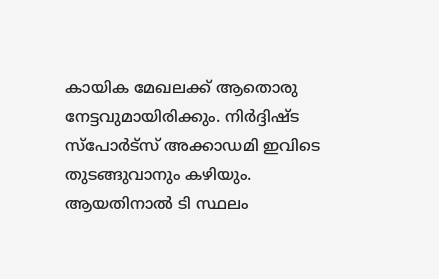കായിക മേഖലക്ക് ആതൊരു നേട്ടവുമായിരിക്കും. നിർദ്ദിഷ്ട സ്പോർട്സ് അക്കാഡമി ഇവിടെ തുടങ്ങുവാനും കഴിയും. ആയതിനാൽ ടി സ്ഥലം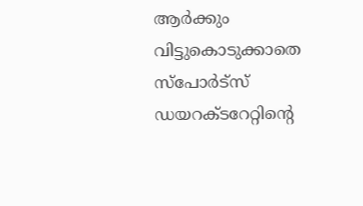ആർക്കും വിട്ടുകൊടുക്കാതെ സ്പോർട്സ് ഡയറക്ടറേറ്റിന്റെ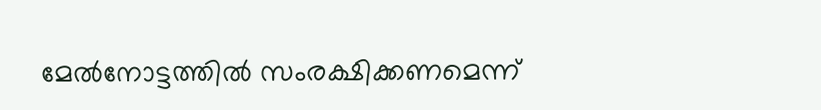മേൽനോട്ടത്തിൽ സംരക്ഷിക്കണമെന്ന്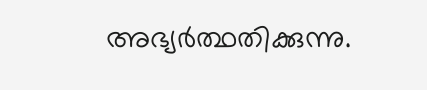അഭ്യർത്ഥതിക്കുന്നു.